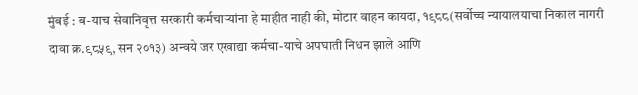मुंबई : ब-याच सेवानिवृत्त सरकारी कर्मचाऱ्यांना हे माहीत नाही की, मोटार वाहन कायदा, १९८८(सर्वोच्च न्यायालयाचा निकाल नागरी दावा क्र.९८५९, सन २०१३) अन्वये जर एखाद्या कर्मचा-याचे अपघाती निधन झाले आणि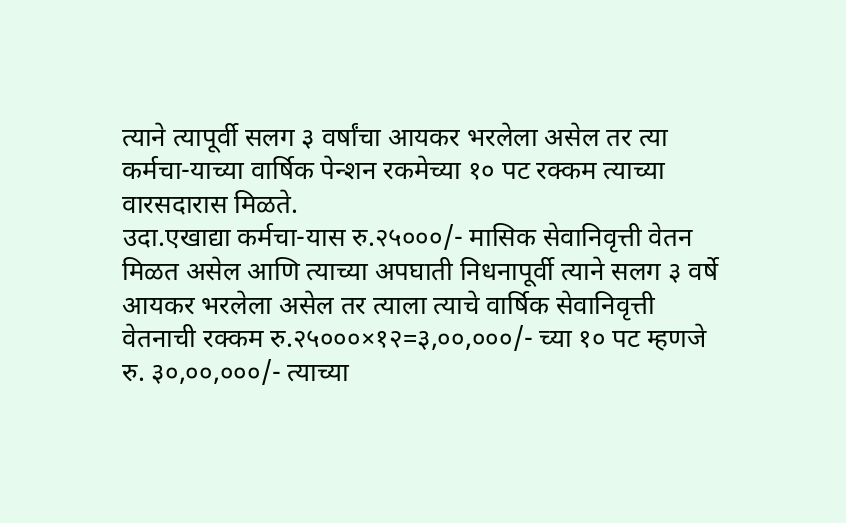त्याने त्यापूर्वी सलग ३ वर्षांचा आयकर भरलेला असेल तर त्या कर्मचा-याच्या वार्षिक पेन्शन रकमेच्या १० पट रक्कम त्याच्या वारसदारास मिळते.
उदा.एखाद्या कर्मचा-यास रु.२५०००/- मासिक सेवानिवृत्ती वेतन मिळत असेल आणि त्याच्या अपघाती निधनापूर्वी त्याने सलग ३ वर्षे आयकर भरलेला असेल तर त्याला त्याचे वार्षिक सेवानिवृत्ती वेतनाची रक्कम रु.२५०००×१२=३,००,०००/- च्या १० पट म्हणजे रु. ३०,००,०००/- त्याच्या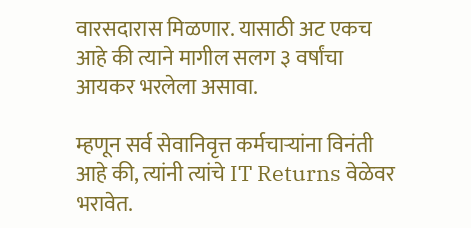वारसदारास मिळणार. यासाठी अट एकच आहे की त्याने मागील सलग ३ वर्षांचा आयकर भरलेला असावा.

म्हणून सर्व सेवानिवृत्त कर्मचाऱ्यांना विनंती आहे की, त्यांनी त्यांचे IT Returns वेळेवर भरावेत.